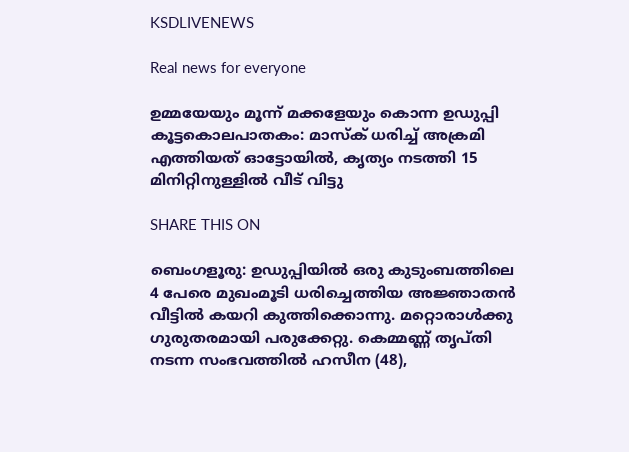KSDLIVENEWS

Real news for everyone

ഉമ്മയേയും മൂന്ന് മക്കളേയും കൊന്ന ഉ‍ഡുപ്പി കൂട്ടകൊലപാതകം: മാസ്ക് ധരിച്ച് അക്രമി എത്തിയത് ഓട്ടോയിൽ, കൃത്യം നടത്തി 15 മിനിറ്റിനുള്ളിൽ വീട് വിട്ടു

SHARE THIS ON

ബെംഗളൂരു: ഉഡുപ്പിയിൽ ഒരു കുടുംബത്തിലെ 4 പേരെ മുഖംമൂടി ധരിച്ചെത്തിയ അജ്ഞാതൻ വീട്ടിൽ കയറി കുത്തിക്കൊന്നു. മറ്റൊരാൾക്കു ഗുരുതരമായി പരുക്കേറ്റു. കെമ്മണ്ണ് തൃപ്തി നടന്ന സംഭവത്തിൽ ഹസീന (48),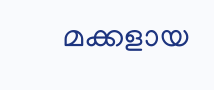മക്കളായ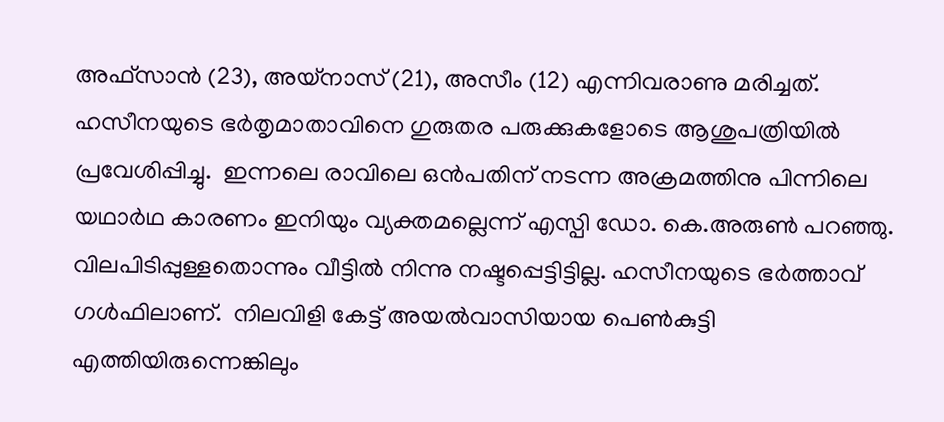അഫ്സാൻ (23), അയ്നാസ് (21), അസീം (12) എന്നിവരാണു മരിച്ചത്. ഹസീനയുടെ ഭർതൃമാതാവിനെ ഗുരുതര പരുക്കുകളോടെ ആശുപത്രിയിൽ പ്രവേശിപ്പിച്ചു.  ഇന്നലെ രാവിലെ ഒൻപതിന് നടന്ന അക്രമത്തിനു പിന്നിലെ യഥാർഥ കാരണം ഇനിയും വ്യക്തമല്ലെന്ന് എസ്പി ഡോ. കെ.അരുൺ പറഞ്ഞു. വിലപിടിപ്പുള്ളതൊന്നും വീട്ടിൽ നിന്നു നഷ്ടപ്പെട്ടിട്ടില്ല. ഹസീനയുടെ ഭർത്താവ് ഗൾഫിലാണ്.  നിലവിളി കേട്ട് അയൽവാസിയായ പെൺകുട്ടി എത്തിയിരുന്നെങ്കിലും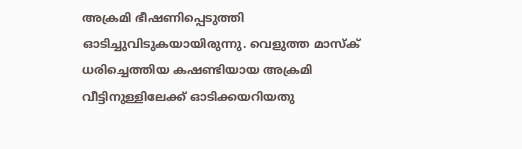അക്രമി ഭീഷണിപ്പെടുത്തി ഓടിച്ചുവിടുകയായിരുന്നു. വെളുത്ത മാസ്ക് ധരിച്ചെത്തിയ കഷണ്ടിയായ അക്രമി വീട്ടിനുള്ളിലേക്ക് ഓടിക്കയറിയതു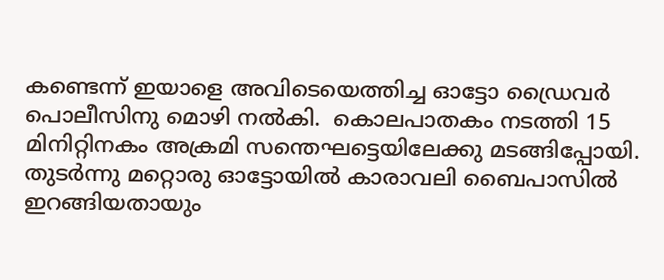കണ്ടെന്ന് ഇയാളെ അവിടെയെത്തിച്ച ഓട്ടോ ഡ്രൈവർ പൊലീസിനു മൊഴി നൽകി.  കൊലപാതകം നടത്തി 15 മിനിറ്റിനകം അക്രമി സന്തെഘട്ടെയിലേക്കു മടങ്ങിപ്പോയി. തുടർന്നു മറ്റൊരു ഓട്ടോയിൽ കാരാവലി ബൈപാസിൽ ഇറങ്ങിയതായും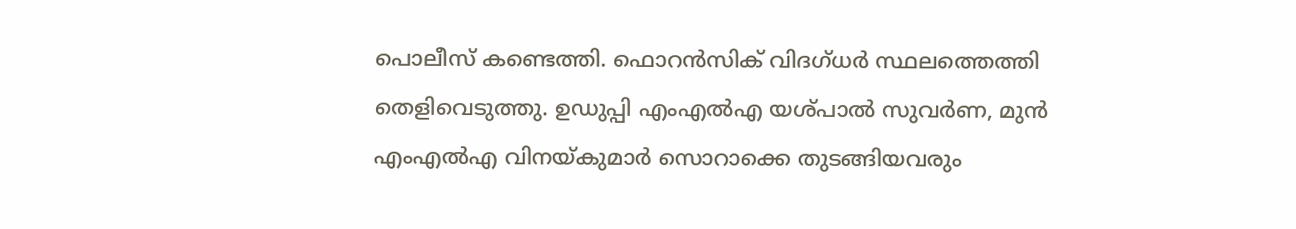പൊലീസ് കണ്ടെത്തി. ഫൊറൻസിക് വിദഗ്ധർ സ്ഥലത്തെത്തി തെളിവെടുത്തു. ഉഡുപ്പി എംഎൽഎ യശ്പാൽ സുവർണ, മുൻ എംഎൽഎ വിനയ്കുമാർ സൊറാക്കെ തുടങ്ങിയവരും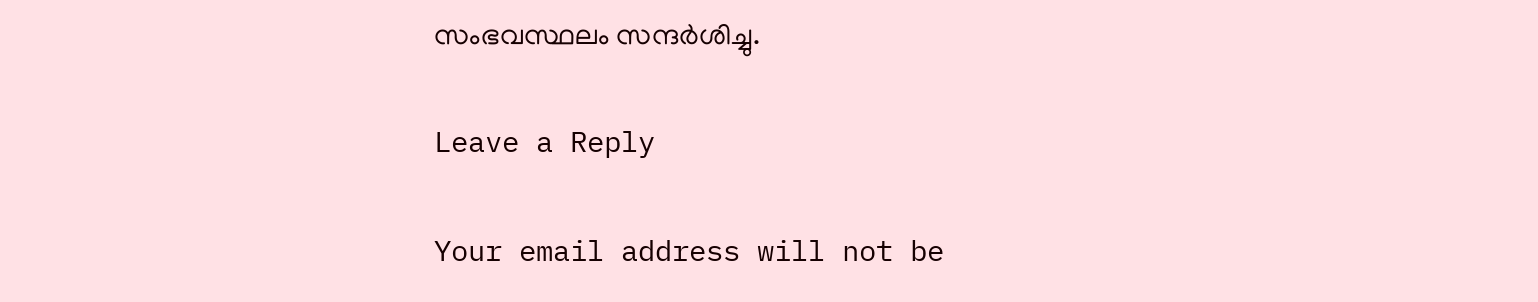സംഭവസ്ഥലം സന്ദർശിച്ചു.

Leave a Reply

Your email address will not be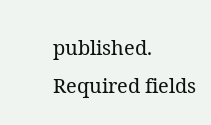published. Required fields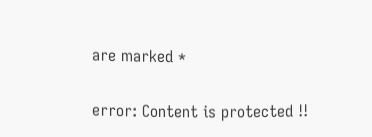are marked *

error: Content is protected !!